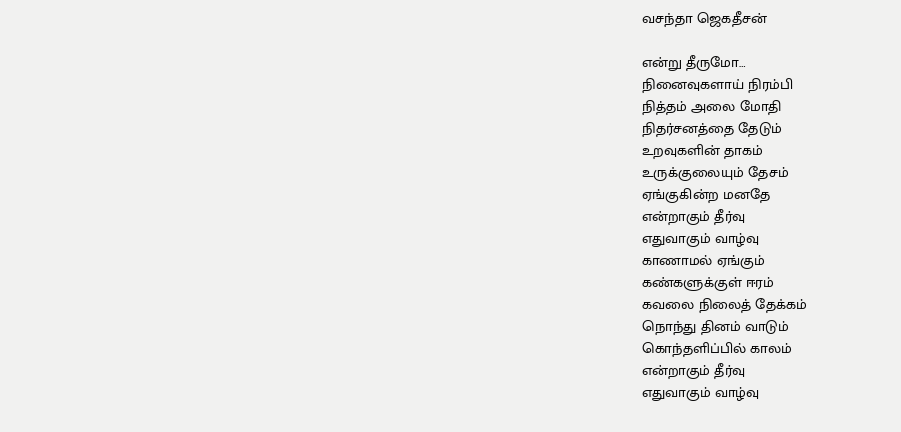வசந்தா ஜெகதீசன்

என்று தீருமோ…
நினைவுகளாய் நிரம்பி
நித்தம் அலை மோதி
நிதர்சனத்தை தேடும்
உறவுகளின் தாகம்
உருக்குலையும் தேசம்
ஏங்குகின்ற மனதே
என்றாகும் தீர்வு
எதுவாகும் வாழ்வு
காணாமல் ஏங்கும்
கண்களுக்குள் ஈரம்
கவலை நிலைத் தேக்கம்
நொந்து தினம் வாடும்
கொந்தளிப்பில் காலம்
என்றாகும் தீர்வு
எதுவாகும் வாழ்வு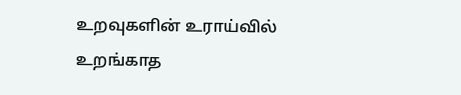உறவுகளின் உராய்வில்
உறங்காத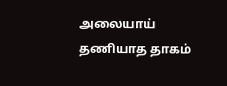அலையாய்
தணியாத தாகம்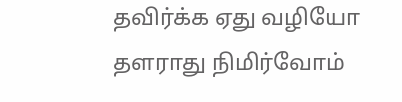தவிர்க்க ஏது வழியோ
தளராது நிமிர்வோம்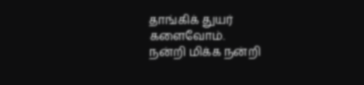தாங்கிக் துயர் களைவோம்.
நன்றி மிக்க நன்றி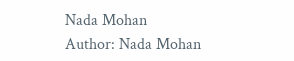Nada Mohan
Author: Nada Mohan